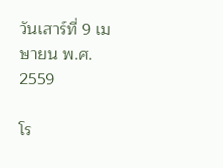วันเสาร์ที่ 9 เมษายน พ.ศ. 2559

โร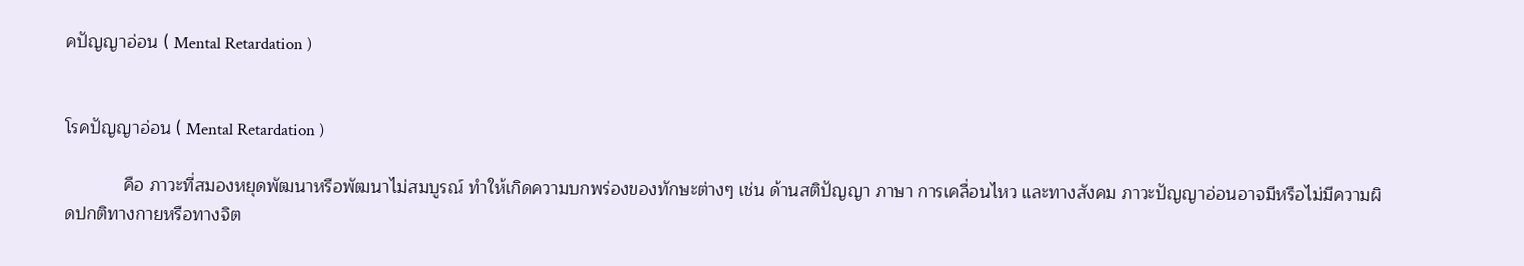คปัญญาอ่อน ( Mental Retardation )


โรคปัญญาอ่อน ( Mental Retardation )

            คือ ภาวะที่สมองหยุดพัฒนาหรือพัฒนาไม่สมบูรณ์ ทำให้เกิดความบกพร่องของทักษะต่างๆ เช่น ด้านสติปัญญา ภาษา การเคลื่อนไหว และทางสังคม ภาวะปัญญาอ่อนอาจมีหรือไม่มีความผิดปกติทางกายหรือทางจิต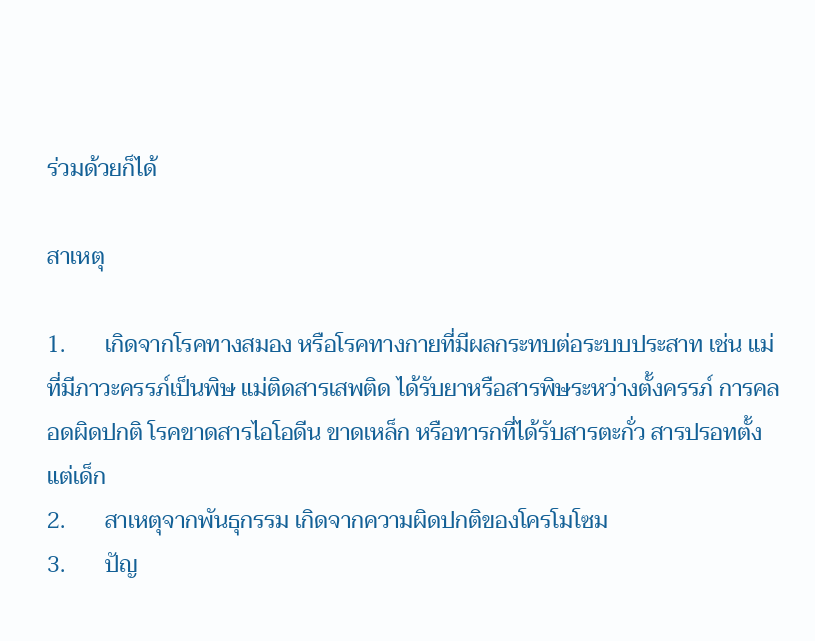ร่วมด้วยก็ได้

สาเหตุ

1.       เกิดจากโรคทางสมอง หรือโรคทางกายที่มีผลกระทบต่อระบบประสาท เช่น แม่ที่มีภาวะครรภ์เป็นพิษ แม่ติดสารเสพติด ได้รับยาหรือสารพิษระหว่างตั้งครรภ์ การคลอดผิดปกติ โรคขาดสารไอโอดีน ขาดเหล็ก หรือทารกที่ได้รับสารตะกั่ว สารปรอทตั้งแต่เด็ก
2.       สาเหตุจากพันธุกรรม เกิดจากความผิดปกติของโครโมโซม
3.       ปัญ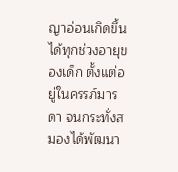ญาอ่อนเกิดขึ้นได้ทุกช่วงอายุของเด็ก ตั้งแต่อยู่ในครรภ์มารดา จนกระทั่งสมองได้พัฒนา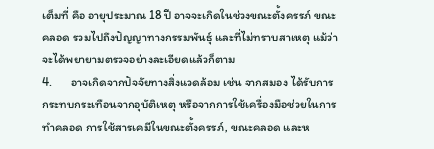เต็มที่ คือ อายุประมาณ 18 ปี อาจจะเกิดในช่วงขณะตั้งครรภ์ ขณะคลอด รวมไปถึงปัญญาทางกรรมพันธุ์ และที่ไม่ทราบสาเหตุ แม้ว่าจะได้พยายามตรวจอย่างละเอียดแล้วก็ตาม
4.       อาจเกิดจากปัจจัยทางสิ่งแวดล้อม เช่น จากสมอง ได้รับการกระทบกระเทือนจากอุบัติเหตุ หรือจากการใช้เครื่องมือช่วยในการทำคลอด การใช้สารเคมีในขณะตั้งครรภ์, ขณะคลอด และห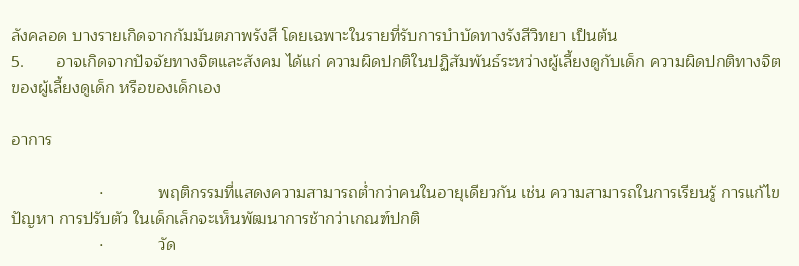ลังคลอด บางรายเกิดจากกัมมันตภาพรังสี โดยเฉพาะในรายที่รับการบำบัดทางรังสีวิทยา เป็นต้น
5.       อาจเกิดจากปัจจัยทางจิตและสังคม ได้แก่ ความผิดปกติในปฏิสัมพันธ์ระหว่างผู้เลี้ยงดูกับเด็ก ความผิดปกติทางจิตของผู้เลี้ยงดูเด็ก หรือของเด็กเอง

อาการ

                   ·            พฤติกรรมที่แสดงความสามารถต่ำกว่าคนในอายุเดียวกัน เช่น ความสามารถในการเรียนรู้ การแก้ไขปัญหา การปรับตัว ในเด็กเล็กจะเห็นพัฒนาการช้ากว่าเกณฑ์ปกติ
                   ·            วัด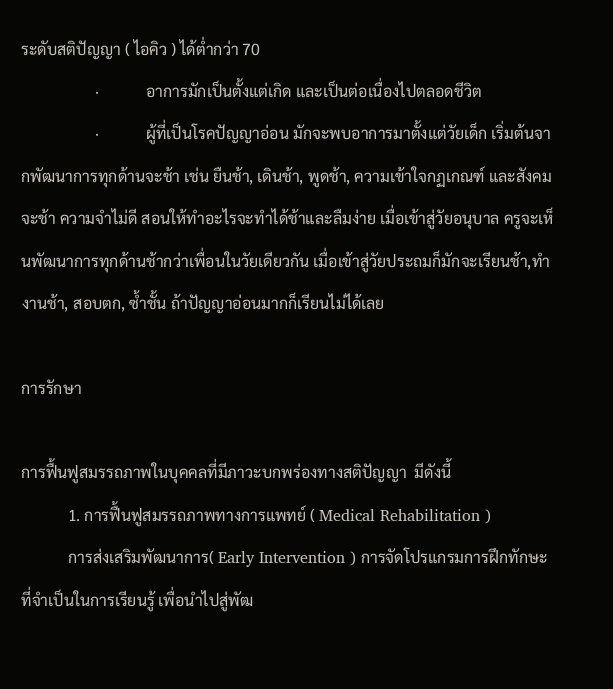ระดับสติปัญญา ( ไอคิว ) ได้ต่ำกว่า 70
                   ·            อาการมักเป็นตั้งแต่เกิด และเป็นต่อเนื่องไปตลอดชีวิต
                   ·            ผู้ที่เป็นโรคปัญญาอ่อน มักจะพบอาการมาตั้งแต่วัยเด็ก เริ่มต้นจากพัฒนาการทุกด้านจะช้า เช่น ยืนช้า, เดินช้า, พูดช้า, ความเข้าใจกฏเกณฑ์ และสังคมจะช้า ความจำไม่ดี สอนให้ทำอะไรจะทำได้ช้าและลืมง่าย เมื่อเข้าสู่วัยอนุบาล ครูจะเห็นพัฒนาการทุกด้านช้ากว่าเพื่อนในวัยเดียวกัน เมื่อเข้าสู่วัยประถมก็มักจะเรียนช้า,ทำงานช้า, สอบตก, ซ้ำชั้น ถ้าปัญญาอ่อนมากก็เรียนไม่ได้เลย

การรักษา

การฟื้นฟูสมรรถภาพในบุคคลที่มีภาวะบกพร่องทางสติปัญญา  มีดังนี้
            1. การฟื้นฟูสมรรถภาพทางการแพทย์ ( Medical Rehabilitation )
            การส่งเสริมพัฒนาการ( Early Intervention ) การจัดโปรแกรมการฝึกทักษะที่จำเป็นในการเรียนรู้ เพื่อนำไปสู่พัฒ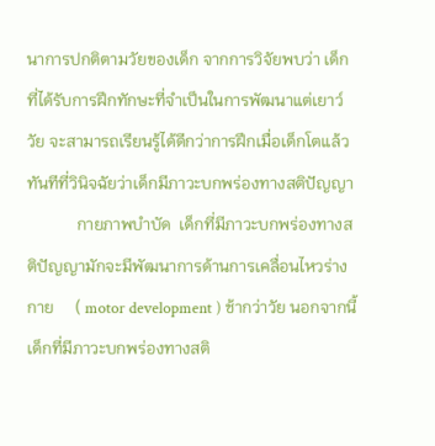นาการปกติตามวัยของเด็ก จากการวิจัยพบว่า เด็กที่ได้รับการฝึกทักษะที่จำเป็นในการพัฒนาแต่เยาว์วัย จะสามารถเรียนรู้ได้ดีกว่าการฝึกเมื่อเด็กโตแล้ว ทันทีที่วินิจฉัยว่าเด็กมีภาวะบกพร่องทางสติปัญญา
            กายภาพบำบัด  เด็กที่มีภาวะบกพร่องทางสติปัญญามักจะมีพัฒนาการด้านการเคลื่อนไหวร่างกาย     ( motor development ) ช้ากว่าวัย นอกจากนี้เด็กที่มีภาวะบกพร่องทางสติ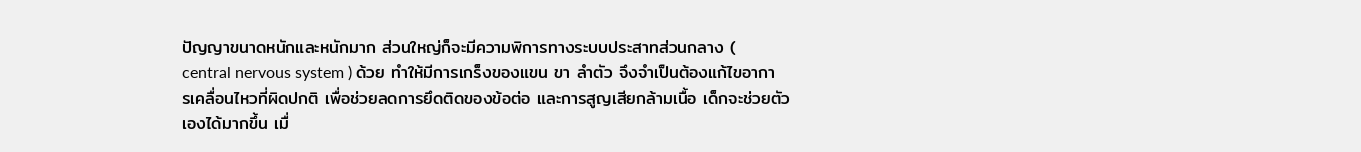ปัญญาขนาดหนักและหนักมาก ส่วนใหญ่ก็จะมีความพิการทางระบบประสาทส่วนกลาง ( central nervous system ) ด้วย ทำให้มีการเกร็งของแขน ขา ลำตัว จึงจำเป็นต้องแก้ไขอาการเคลื่อนไหวที่ผิดปกติ เพื่อช่วยลดการยึดติดของข้อต่อ และการสูญเสียกล้ามเนื้อ เด็กจะช่วยตัวเองได้มากขึ้น เมื่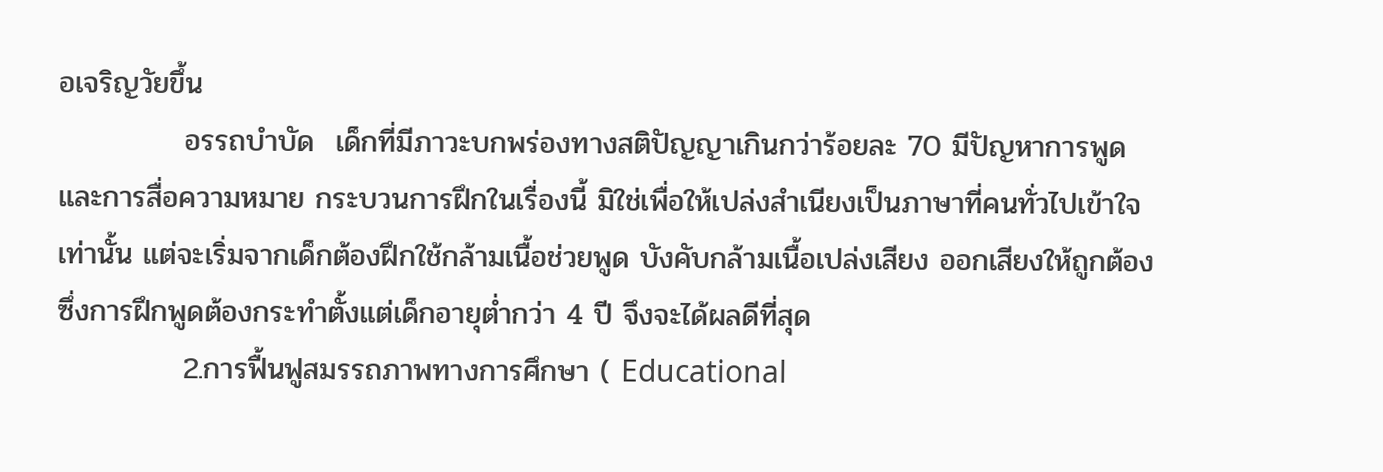อเจริญวัยขึ้น
            อรรถบำบัด  เด็กที่มีภาวะบกพร่องทางสติปัญญาเกินกว่าร้อยละ 70 มีปัญหาการพูดและการสื่อความหมาย กระบวนการฝึกในเรื่องนี้ มิใช่เพื่อให้เปล่งสำเนียงเป็นภาษาที่คนทั่วไปเข้าใจเท่านั้น แต่จะเริ่มจากเด็กต้องฝึกใช้กล้ามเนื้อช่วยพูด บังคับกล้ามเนื้อเปล่งเสียง ออกเสียงให้ถูกต้อง ซึ่งการฝึกพูดต้องกระทำตั้งแต่เด็กอายุต่ำกว่า 4 ปี จึงจะได้ผลดีที่สุด
            2.การฟื้นฟูสมรรถภาพทางการศึกษา ( Educational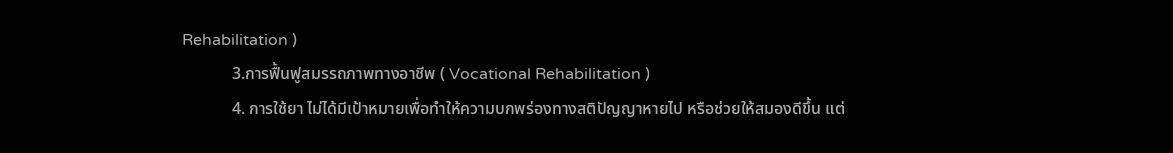Rehabilitation )
            3.การฟื้นฟูสมรรถภาพทางอาชีพ ( Vocational Rehabilitation )
            4. การใช้ยา ไม่ได้มีเป้าหมายเพื่อทำให้ความบกพร่องทางสติปัญญาหายไป หรือช่วยให้สมองดีขึ้น แต่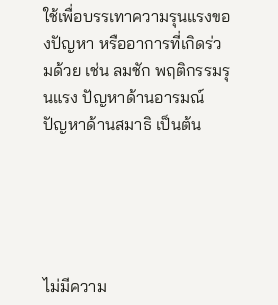ใช้เพื่อบรรเทาความรุนแรงของปัญหา หรืออาการที่เกิดร่วมด้วย เช่น ลมชัก พฤติกรรมรุนแรง ปัญหาด้านอารมณ์ ปัญหาด้านสมาธิ เป็นต้น





ไม่มีความ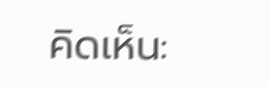คิดเห็น: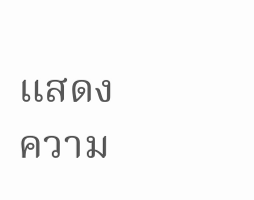แสดงความ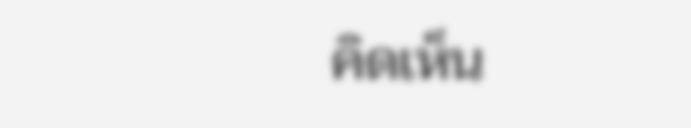คิดเห็น